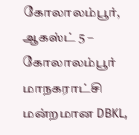கோலாலம்பூர், ஆகஸ்ட் 5 – கோலாலம்பூர் மாநகராட்சி மன்றமான DBKL,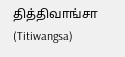தித்திவாங்சா (Titiwangsa)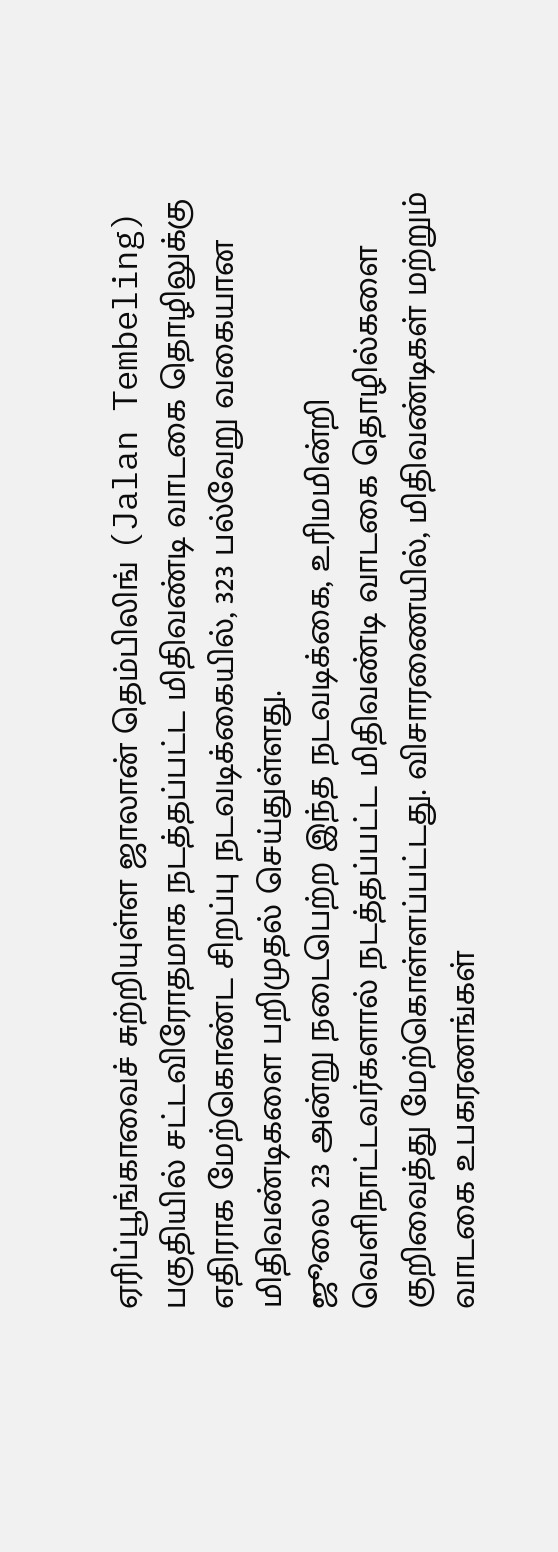ஏரிப்பூங்காவைச் சுற்றியுள்ள ஜாலான் தெம்பிலிங் (Jalan Tembeling) பகுதியில் சட்டவிரோதமாக நடத்தப்பட்ட மிதிவண்டி வாடகை தொழிலுக்கு எதிராக மேற்கொண்ட சிறப்பு நடவடிக்கையில், 323 பல்வேறு வகையான மிதிவண்டிகளை பறிமுதல் செய்துள்ளது.
ஜூலை 23 அன்று நடைபெற்ற இந்த நடவடிக்கை, உரிமமின்றி வெளிநாட்டவர்களால் நடத்தப்பட்ட மிதிவண்டி வாடகை தொழில்களை குறிவைத்து மேற்கொள்ளப்பட்டது. விசாரணையில், மிதிவண்டிகள் மற்றும் வாடகை உபகரணங்கள்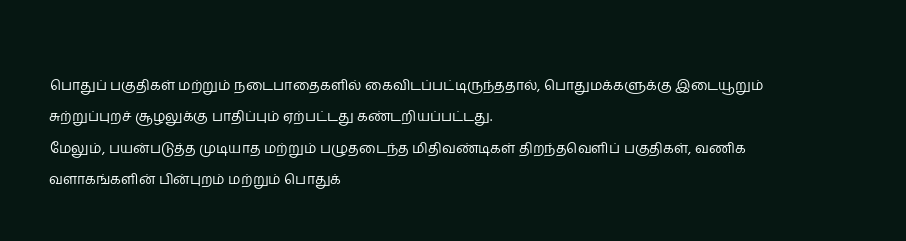பொதுப் பகுதிகள் மற்றும் நடைபாதைகளில் கைவிடப்பட்டிருந்ததால், பொதுமக்களுக்கு இடையூறும் சுற்றுப்புறச் சூழலுக்கு பாதிப்பும் ஏற்பட்டது கண்டறியப்பட்டது.
மேலும், பயன்படுத்த முடியாத மற்றும் பழுதடைந்த மிதிவண்டிகள் திறந்தவெளிப் பகுதிகள், வணிக வளாகங்களின் பின்புறம் மற்றும் பொதுக்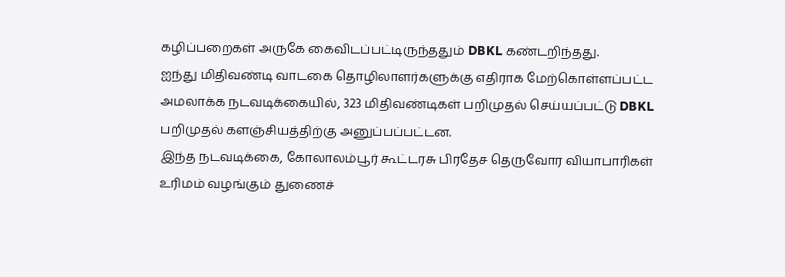கழிப்பறைகள் அருகே கைவிடப்பட்டிருந்ததும் DBKL கண்டறிந்தது.
ஐந்து மிதிவண்டி வாடகை தொழிலாளர்களுக்கு எதிராக மேற்கொள்ளப்பட்ட அமலாக்க நடவடிக்கையில், 323 மிதிவண்டிகள் பறிமுதல் செய்யப்பட்டு DBKL பறிமுதல் களஞ்சியத்திற்கு அனுப்பப்பட்டன.
இந்த நடவடிக்கை, கோலாலம்பூர் கூட்டரசு பிரதேச தெருவோர வியாபாரிகள் உரிமம் வழங்கும் துணைச்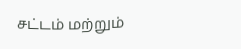சட்டம் மற்றும்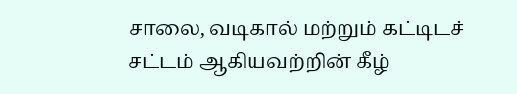சாலை, வடிகால் மற்றும் கட்டிடச் சட்டம் ஆகியவற்றின் கீழ்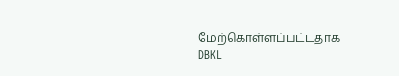மேற்கொள்ளப்பட்டதாக DBKL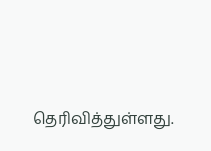தெரிவித்துள்ளது.